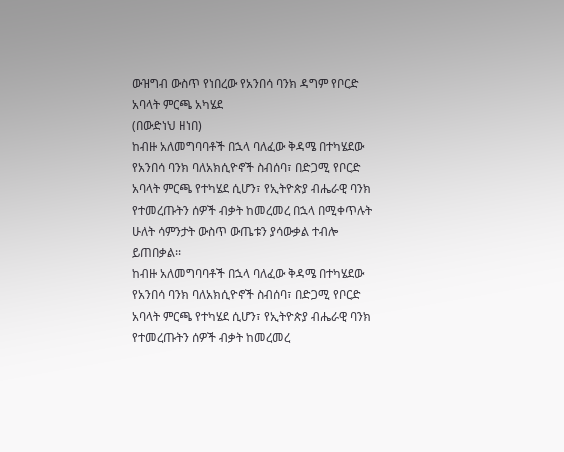ውዝግብ ውስጥ የነበረው የአንበሳ ባንክ ዳግም የቦርድ አባላት ምርጫ አካሄደ
(በውድነህ ዘነበ)
ከብዙ አለመግባባቶች በኋላ ባለፈው ቅዳሜ በተካሄደው የአንበሳ ባንክ ባለአክሲዮኖች ስብሰባ፣ በድጋሚ የቦርድ አባላት ምርጫ የተካሄደ ሲሆን፣ የኢትዮጵያ ብሔራዊ ባንክ የተመረጡትን ሰዎች ብቃት ከመረመረ በኋላ በሚቀጥሉት ሁለት ሳምንታት ውስጥ ውጤቱን ያሳውቃል ተብሎ ይጠበቃል፡፡
ከብዙ አለመግባባቶች በኋላ ባለፈው ቅዳሜ በተካሄደው የአንበሳ ባንክ ባለአክሲዮኖች ስብሰባ፣ በድጋሚ የቦርድ አባላት ምርጫ የተካሄደ ሲሆን፣ የኢትዮጵያ ብሔራዊ ባንክ የተመረጡትን ሰዎች ብቃት ከመረመረ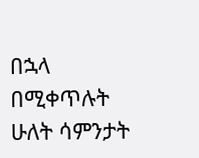በኋላ በሚቀጥሉት ሁለት ሳምንታት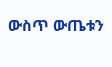ውስጥ ውጤቱን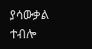ያሳውቃል ተብሎ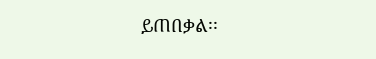ይጠበቃል፡፡